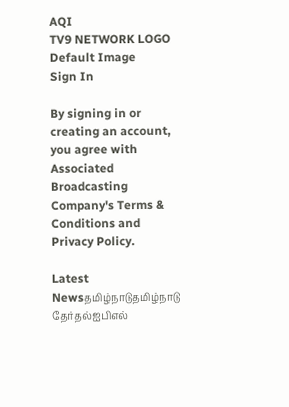AQI
TV9 NETWORK LOGO
Default Image
Sign In

By signing in or creating an account, you agree with Associated Broadcasting Company's Terms & Conditions and Privacy Policy.

Latest Newsதமிழ்நாடுதமிழ்நாடு தேர்தல்ஐபிஎல்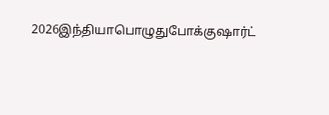2026இந்தியாபொழுதுபோக்குஷார்ட்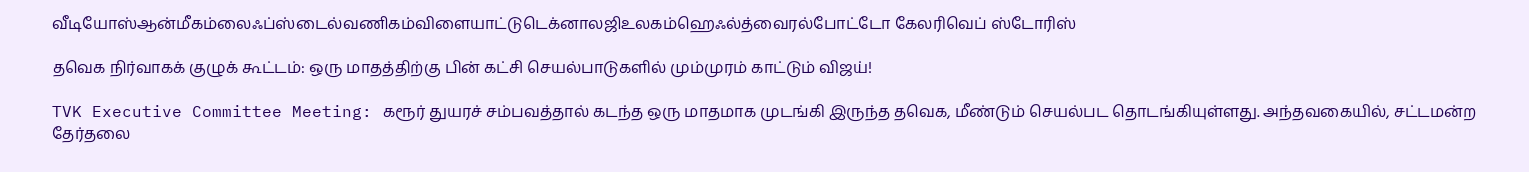வீடியோஸ்ஆன்மீகம்லைஃப்ஸ்டைல்வணிகம்விளையாட்டுடெக்னாலஜிஉலகம்ஹெஃல்த்வைரல்போட்டோ கேலரிவெப் ஸ்டோரிஸ்

தவெக நிர்வாகக் குழுக் கூட்டம்: ஒரு மாதத்திற்கு பின் கட்சி செயல்பாடுகளில் மும்முரம் காட்டும் விஜய்!

TVK Executive Committee Meeting: கரூர் துயரச் சம்பவத்தால் கடந்த ஒரு மாதமாக முடங்கி இருந்த தவெக, மீண்டும் செயல்பட தொடங்கியுள்ளது. அந்தவகையில், சட்டமன்ற தேர்தலை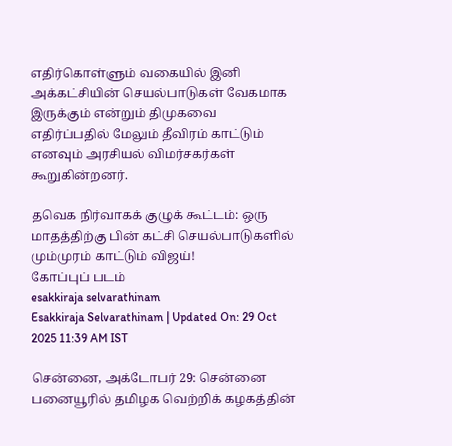எதிர்கொள்ளும் வகையில் இனி அக்கட்சியின் செயல்பாடுகள் வேகமாக இருக்கும் என்றும் திமுகவை எதிர்ப்பதில் மேலும் தீவிரம் காட்டும் எனவும் அரசியல் விமர்சகர்கள் கூறுகின்றனர்.

தவெக நிர்வாகக் குழுக் கூட்டம்: ஒரு மாதத்திற்கு பின் கட்சி செயல்பாடுகளில் மும்முரம் காட்டும் விஜய்!
கோப்புப் படம்
esakkiraja selvarathinam
Esakkiraja Selvarathinam | Updated On: 29 Oct 2025 11:39 AM IST

சென்னை, அக்டோபர் 29: சென்னை பனையூரில் தமிழக வெற்றிக் கழகத்தின்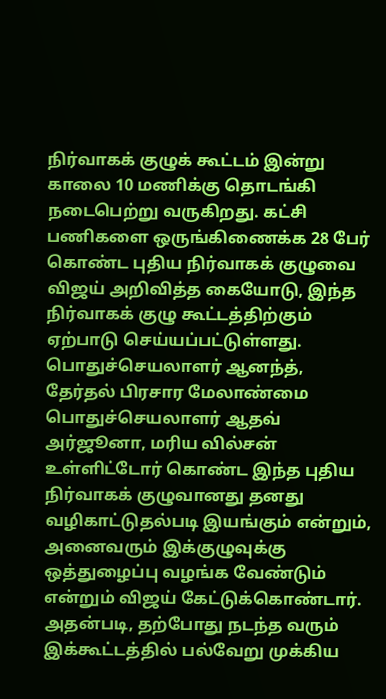நிர்வாகக் குழுக் கூட்டம் இன்று காலை 10 மணிக்கு தொடங்கி நடைபெற்று வருகிறது. கட்சி பணிகளை ஒருங்கிணைக்க 28 பேர் கொண்ட புதிய நிர்வாகக் குழுவை விஜய் அறிவித்த கையோடு, இந்த நிர்வாகக் குழு கூட்டத்திற்கும் ஏற்பாடு செய்யப்பட்டுள்ளது. பொதுச்செயலாளர் ஆனந்த், தேர்தல் பிரசார மேலாண்மை பொதுச்செயலாளர் ஆதவ் அர்ஜூனா, மரிய வில்சன் உள்ளிட்டோர் கொண்ட இந்த புதிய நிர்வாகக் குழுவானது தனது வழிகாட்டுதல்படி இயங்கும் என்றும், அனைவரும் இக்குழுவுக்கு ஒத்துழைப்பு வழங்க வேண்டும் என்றும் விஜய் கேட்டுக்கொண்டார். அதன்படி, தற்போது நடந்த வரும் இக்கூட்டத்தில் பல்வேறு முக்கிய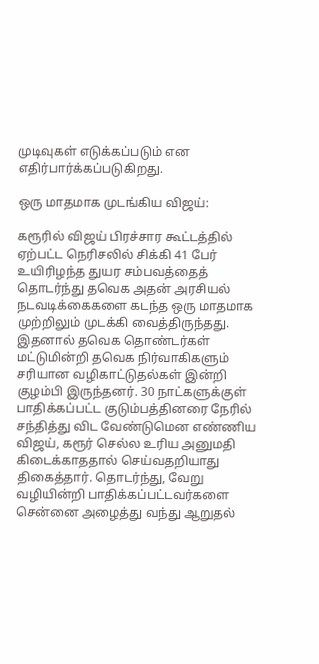முடிவுகள் எடுக்கப்படும் என எதிர்பார்க்கப்படுகிறது.

ஒரு மாதமாக முடங்கிய விஜய்:

கரூரில் விஜய் பிரச்சார கூட்டத்தில் ஏற்பட்ட நெரிசலில் சிக்கி 41 பேர் உயிரிழந்த துயர சம்பவத்தைத் தொடர்ந்து தவெக அதன் அரசியல் நடவடிக்கைகளை கடந்த ஒரு மாதமாக முற்றிலும் முடக்கி வைத்திருந்தது. இதனால் தவெக தொண்டர்கள் மட்டுமின்றி தவெக நிர்வாகிகளும் சரியான வழிகாட்டுதல்கள் இன்றி குழம்பி இருந்தனர். 30 நாட்களுக்குள் பாதிக்கப்பட்ட குடும்பத்தினரை நேரில் சந்தித்து விட வேண்டுமென எண்ணிய விஜய், கரூர் செல்ல உரிய அனுமதி கிடைக்காததால் செய்வதறியாது திகைத்தார். தொடர்ந்து, வேறு வழியின்றி பாதிக்கப்பட்டவர்களை சென்னை அழைத்து வந்து ஆறுதல்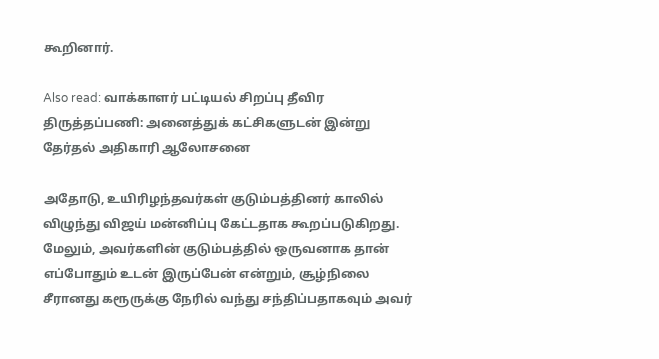கூறினார்.

Also read: வாக்காளர் பட்டியல் சிறப்பு தீவிர திருத்தப்பணி: அனைத்துக் கட்சிகளுடன் இன்று தேர்தல் அதிகாரி ஆலோசனை

அதோடு, உயிரிழந்தவர்கள் குடும்பத்தினர் காலில் விழுந்து விஜய் மன்னிப்பு கேட்டதாக கூறப்படுகிறது. மேலும், அவர்களின் குடும்பத்தில் ஒருவனாக தான் எப்போதும் உடன் இருப்பேன் என்றும், சூழ்நிலை சீரானது கரூருக்கு நேரில் வந்து சந்திப்பதாகவும் அவர்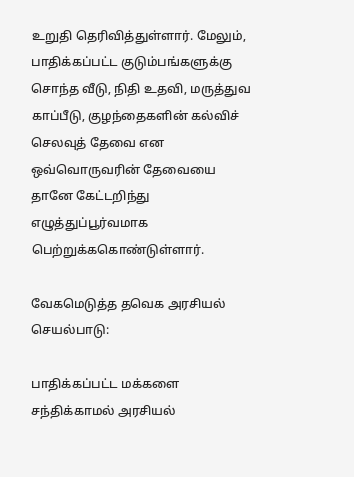உறுதி தெரிவித்துள்ளார். மேலும், பாதிக்கப்பட்ட குடும்பங்களுக்கு சொந்த வீடு, நிதி உதவி, மருத்துவ காப்பீடு, குழந்தைகளின் கல்விச் செலவுத் தேவை என ஒவ்வொருவரின் தேவையை தானே கேட்டறிந்து எழுத்துப்பூர்வமாக பெற்றுக்ககொண்டுள்ளார்.

வேகமெடுத்த தவெக அரசியல் செயல்பாடு:

பாதிக்கப்பட்ட மக்களை சந்திக்காமல் அரசியல்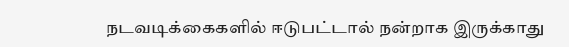நடவடிக்கைகளில் ஈடுபட்டால் நன்றாக இருக்காது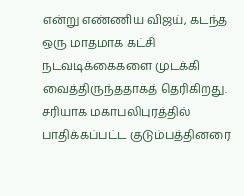என்று எண்ணிய விஜய், கடந்த ஒரு மாதமாக கட்சி நடவடிக்கைகளை முடக்கி வைத்திருந்ததாகத் தெரிகிறது. சரியாக மகாபலிபுரத்தில் பாதிக்கப்பட்ட குடும்பத்தினரை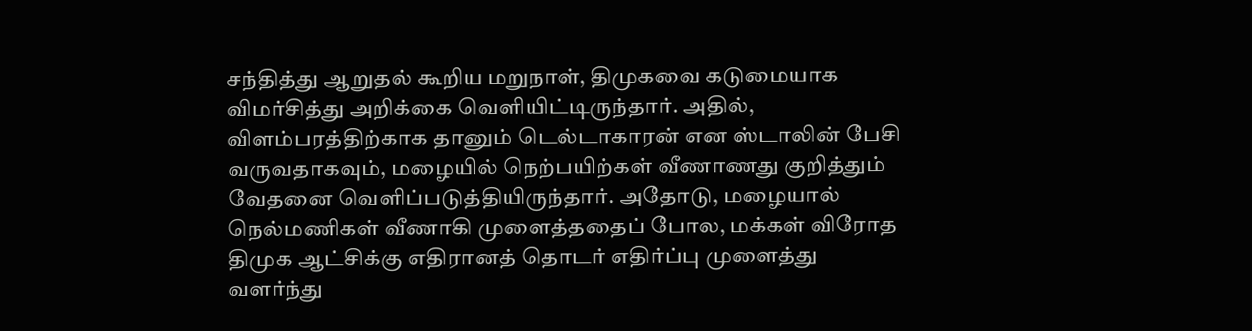சந்தித்து ஆறுதல் கூறிய மறுநாள், திமுகவை கடுமையாக விமர்சித்து அறிக்கை வெளியிட்டிருந்தார். அதில், விளம்பரத்திற்காக தானும் டெல்டாகாரன் என ஸ்டாலின் பேசி வருவதாகவும், மழையில் நெற்பயிற்கள் வீணாணது குறித்தும் வேதனை வெளிப்படுத்தியிருந்தார். அதோடு, மழையால் நெல்மணிகள் வீணாகி முளைத்ததைப் போல, மக்கள் விரோத திமுக ஆட்சிக்கு எதிரானத் தொடர் எதிர்ப்பு முளைத்து வளர்ந்து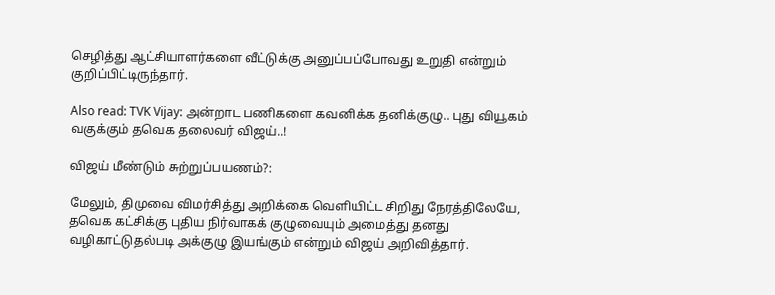செழித்து ஆட்சியாளர்களை வீட்டுக்கு அனுப்பப்போவது உறுதி என்றும் குறிப்பிட்டிருந்தார்.

Also read: TVK Vijay: அன்றாட பணிகளை கவனிக்க தனிக்குழு.. புது வியூகம் வகுக்கும் தவெக தலைவர் விஜய்..!

விஜய் மீண்டும் சுற்றுப்பயணம்?:

மேலும், திமுவை விமர்சித்து அறிக்கை வெளியிட்ட சிறிது நேரத்திலேயே, தவெக கட்சிக்கு புதிய நிர்வாகக் குழுவையும் அமைத்து தனது வழிகாட்டுதல்படி அக்குழு இயங்கும் என்றும் விஜய் அறிவித்தார்.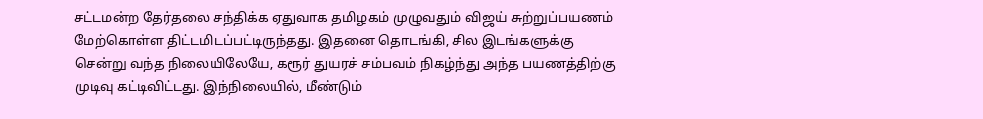சட்டமன்ற தேர்தலை சந்திக்க ஏதுவாக தமிழகம் முழுவதும் விஜய் சுற்றுப்பயணம் மேற்கொள்ள திட்டமிடப்பட்டிருந்தது. இதனை தொடங்கி, சில இடங்களுக்கு சென்று வந்த நிலையிலேயே, கரூர் துயரச் சம்பவம் நிகழ்ந்து அந்த பயணத்திற்கு முடிவு கட்டிவிட்டது. இந்நிலையில், மீண்டும்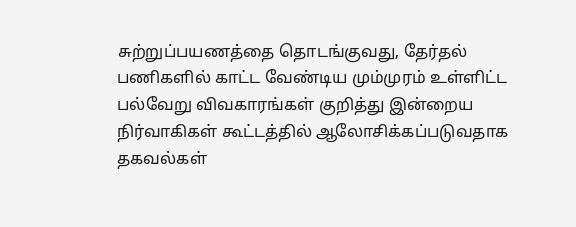சுற்றுப்பயணத்தை தொடங்குவது, தேர்தல் பணிகளில் காட்ட வேண்டிய மும்முரம் உள்ளிட்ட பல்வேறு விவகாரங்கள் குறித்து இன்றைய நிர்வாகிகள் கூட்டத்தில் ஆலோசிக்கப்படுவதாக தகவல்கள்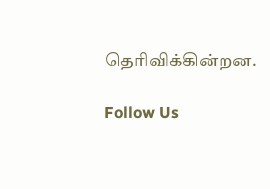தெரிவிக்கின்றன.

Follow Us